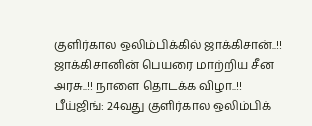குளிர்கால ஒலிம்பிக்கில் ஜாக்கிசான்..!! ஜாக்கிசானின் பெயரை மாற்றிய சீன அரசு..!! நாளை தொடக்க விழா..!!
பீய்ஜிங்: 24வது குளிர்கால ஒலிம்பிக்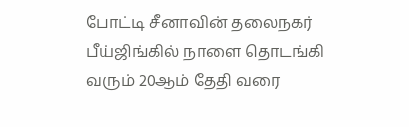போட்டி சீனாவின் தலைநகர் பீய்ஜிங்கில் நாளை தொடங்கி வரும் 20ஆம் தேதி வரை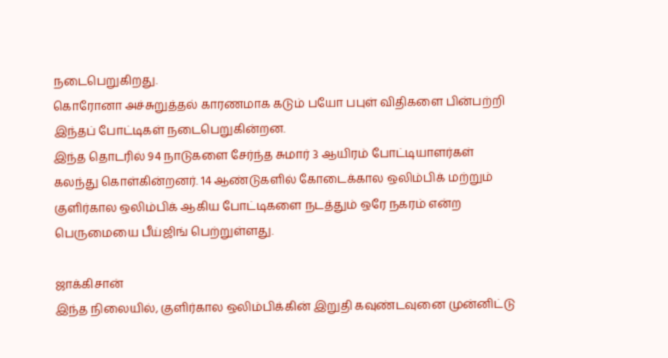நடைபெறுகிறது.
கொரோனா அச்சுறுத்தல் காரணமாக கடும் பயோ பபுள் விதிகளை பின்பற்றி இந்தப் போட்டிகள் நடைபெறுகின்றன.
இந்த தொடரில் 94 நாடுகளை சேர்ந்த சுமார் 3 ஆயிரம் போட்டியாளர்கள் கலந்து கொள்கின்றனர். 14 ஆண்டுகளில் கோடைக்கால ஒலிம்பிக் மற்றும் குளிர்கால ஒலிம்பிக் ஆகிய போட்டிகளை நடத்தும் ஒரே நகரம் என்ற பெருமையை பீய்ஜிங் பெற்றுள்ளது.

ஜாக்கிசான்
இந்த நிலையில், குளிர்கால ஒலிம்பிக்கின் இறுதி கவுண்டவுனை முன்னிட்டு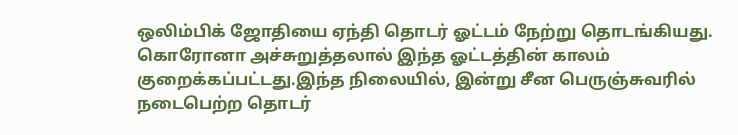ஒலிம்பிக் ஜோதியை ஏந்தி தொடர் ஓட்டம் நேற்று தொடங்கியது. கொரோனா அச்சுறுத்தலால் இந்த ஓட்டத்தின் காலம் குறைக்கப்பட்டது.இந்த நிலையில், இன்று சீன பெருஞ்சுவரில் நடைபெற்ற தொடர்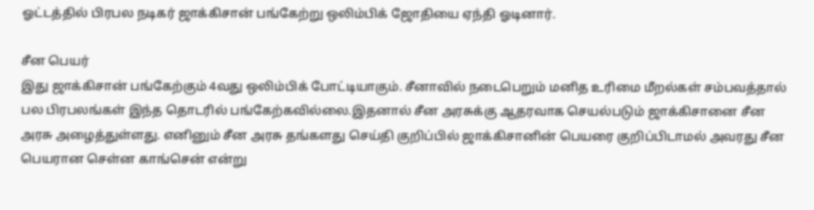ஓட்டத்தில் பிரபல நடிகர் ஜாக்கிசான் பங்கேற்று ஒலிம்பிக் ஜோதியை ஏந்தி ஓடினார்.

சீன பெயர்
இது ஜாக்கிசான் பங்கேற்கும் 4வது ஒலிம்பிக் போட்டியாகும். சீனாவில் நடைபெறும் மனித உரிமை மீறல்கள் சம்பவத்தால் பல பிரபலங்கள் இந்த தொடரில் பங்கேற்கவில்லை.இதனால் சீன அரசுக்கு ஆதரவாக செயல்படும் ஜாக்கிசானை சீன அரசு அழைத்துள்ளது. எனினும் சீன அரசு தங்களது செய்தி குறிப்பில் ஜாக்கிசானின் பெயரை குறிப்பிடாமல் அவரது சீன பெயரான செள்ன காங்சென் என்று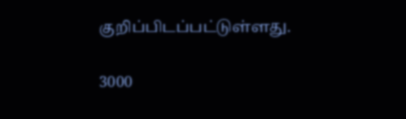குறிப்பிடப்பட்டுள்ளது.

3000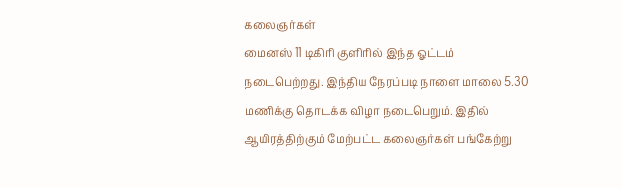கலைஞர்கள்
மைனஸ் 11 டிகிரி குளிரில் இந்த ஓட்டம் நடைபெற்றது. இந்திய நேரப்படி நாளை மாலை 5.30 மணிக்கு தொடக்க விழா நடைபெறும். இதில் ஆயிரத்திற்கும் மேற்பட்ட கலைஞர்கள் பங்கேற்று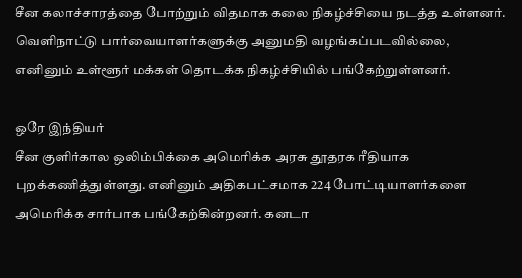சீன கலாச்சாரத்தை போற்றும் விதமாக கலை நிகழ்ச்சியை நடத்த உள்ளனர். வெளிநாட்டு பார்வையாளர்களுக்கு அனுமதி வழங்கப்படவில்லை, எனினும் உள்ளூர் மக்கள் தொடக்க நிகழ்ச்சியில் பங்கேற்றுள்ளனர்.

ஒரே இந்தியர்
சீன குளிர்கால ஒலிம்பிக்கை அமெரிக்க அரசு தூதரக ரீதியாக புறக்கணித்துள்ளது. எனினும் அதிகபட்சமாக 224 போட்டியாளர்களை அமெரிக்க சார்பாக பங்கேற்கின்றனர். கனடா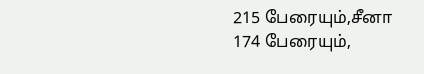215 பேரையும்,சீனா 174 பேரையும்,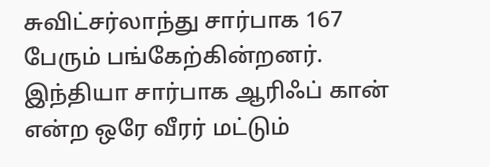சுவிட்சர்லாந்து சார்பாக 167 பேரும் பங்கேற்கின்றனர். இந்தியா சார்பாக ஆரிஃப் கான் என்ற ஒரே வீரர் மட்டும்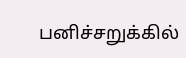பனிச்சறுக்கில்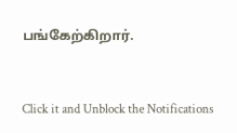பங்கேற்கிறார்.


Click it and Unblock the Notifications